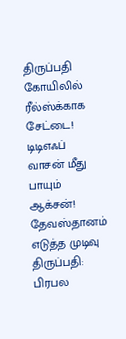திருப்பதி கோயிலில் ரீல்ஸ்க்காக சேட்டை! டிடிஎஃப் வாசன் மீது பாயும் ஆக்சன்! தேவஸ்தானம் எடுத்த முடிவு
திருப்பதி: பிரபல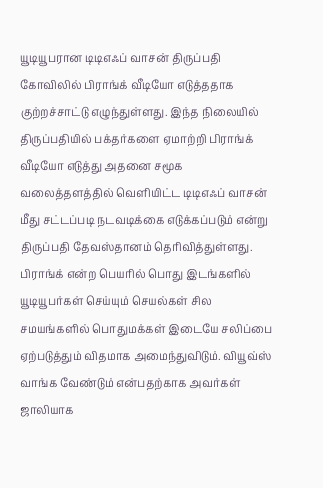யூடியூபரான டிடிஎஃப் வாசன் திருப்பதி கோவிலில் பிராங்க் வீடியோ எடுத்ததாக குற்றச்சாட்டு எழுந்துள்ளது. இந்த நிலையில் திருப்பதியில் பக்தர்களை ஏமாற்றி பிராங்க் வீடியோ எடுத்து அதனை சமூக வலைத்தளத்தில் வெளியிட்ட டிடிஎஃப் வாசன் மீது சட்டப்படி நடவடிக்கை எடுக்கப்படும் என்று திருப்பதி தேவஸ்தானம் தெரிவித்துள்ளது.
பிராங்க் என்ற பெயரில் பொது இடங்களில் யூடியூபர்கள் செய்யும் செயல்கள் சில சமயங்களில் பொதுமக்கள் இடையே சலிப்பை ஏற்படுத்தும் விதமாக அமைந்துவிடும். வியூவ்ஸ் வாங்க வேண்டும் என்பதற்காக அவர்கள் ஜாலியாக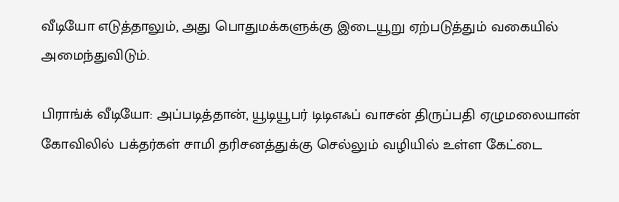வீடியோ எடுத்தாலும், அது பொதுமக்களுக்கு இடையூறு ஏற்படுத்தும் வகையில் அமைந்துவிடும்.

பிராங்க் வீடியோ: அப்படித்தான், யூடியூபர் டிடிஎஃப் வாசன் திருப்பதி ஏழுமலையான் கோவிலில் பக்தர்கள் சாமி தரிசனத்துக்கு செல்லும் வழியில் உள்ள கேட்டை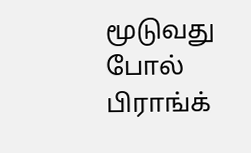மூடுவது போல் பிராங்க்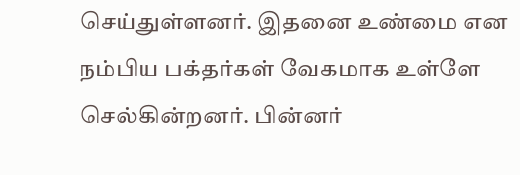செய்துள்ளனர். இதனை உண்மை என நம்பிய பக்தர்கள் வேகமாக உள்ளே செல்கின்றனர். பின்னர்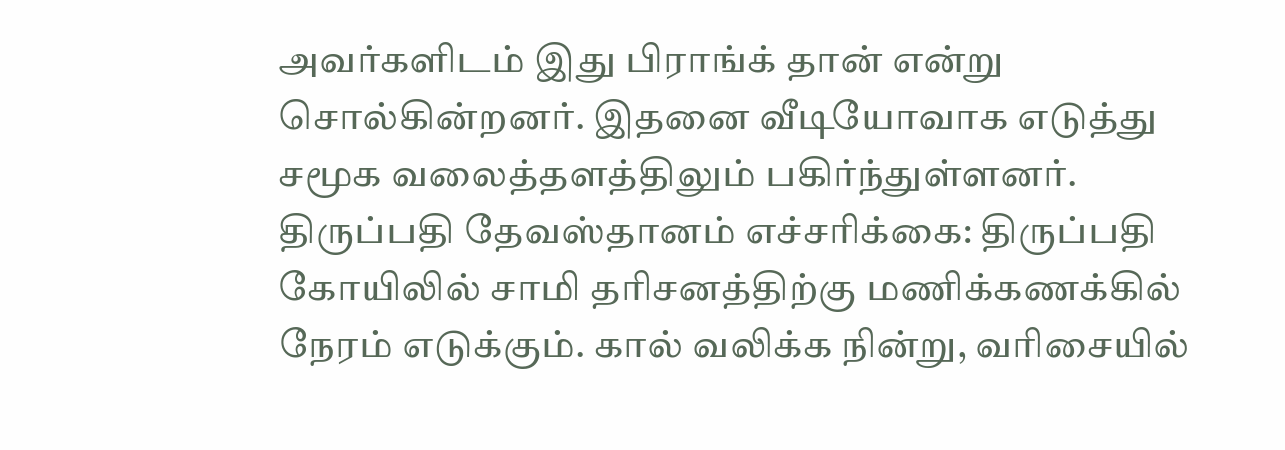அவர்களிடம் இது பிராங்க் தான் என்று சொல்கின்றனர். இதனை வீடியோவாக எடுத்து சமூக வலைத்தளத்திலும் பகிர்ந்துள்ளனர்.
திருப்பதி தேவஸ்தானம் எச்சரிக்கை: திருப்பதி கோயிலில் சாமி தரிசனத்திற்கு மணிக்கணக்கில் நேரம் எடுக்கும். கால் வலிக்க நின்று, வரிசையில்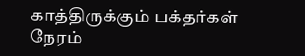காத்திருக்கும் பக்தர்கள் நேரம்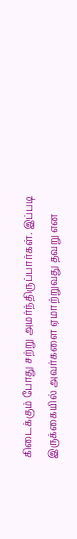கிடைக்கும் போது சற்று அமர்ந்திருப்பார்கள். இப்படி இருக்கையில் அவர்களை ஏமாற்றுவது தவறு என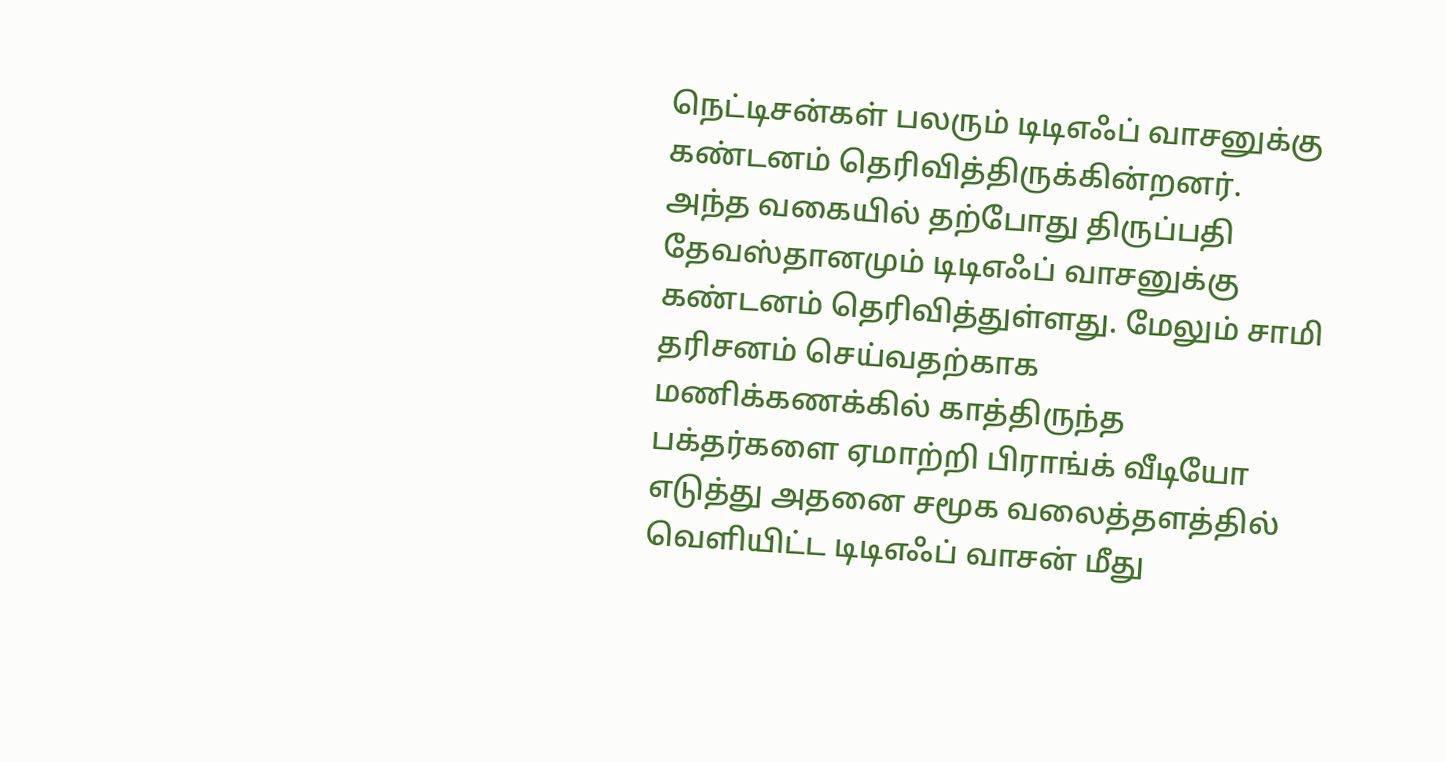நெட்டிசன்கள் பலரும் டிடிஎஃப் வாசனுக்கு கண்டனம் தெரிவித்திருக்கின்றனர்.
அந்த வகையில் தற்போது திருப்பதி தேவஸ்தானமும் டிடிஎஃப் வாசனுக்கு கண்டனம் தெரிவித்துள்ளது. மேலும் சாமி தரிசனம் செய்வதற்காக மணிக்கணக்கில் காத்திருந்த பக்தர்களை ஏமாற்றி பிராங்க் வீடியோ எடுத்து அதனை சமூக வலைத்தளத்தில் வெளியிட்ட டிடிஎஃப் வாசன் மீது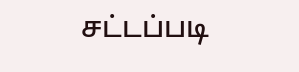சட்டப்படி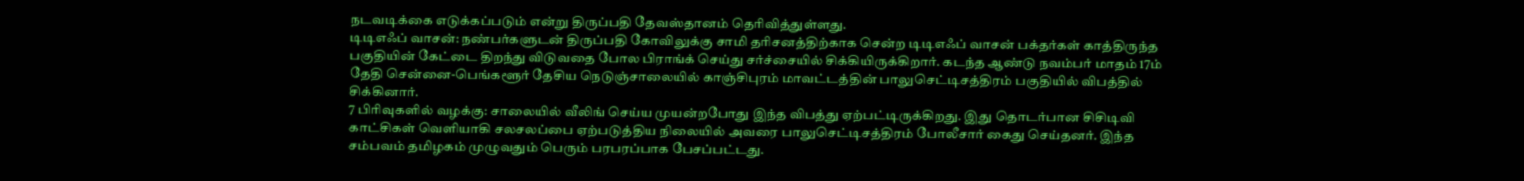நடவடிக்கை எடுக்கப்படும் என்று திருப்பதி தேவஸ்தானம் தெரிவித்துள்ளது.
டிடிஎஃப் வாசன்: நண்பர்களுடன் திருப்பதி கோவிலுக்கு சாமி தரிசனத்திற்காக சென்ற டிடிஎஃப் வாசன் பக்தர்கள் காத்திருந்த பகுதியின் கேட்டை திறந்து விடுவதை போல பிராங்க் செய்து சர்ச்சையில் சிக்கியிருக்கிறார். கடந்த ஆண்டு நவம்பர் மாதம் 17ம் தேதி சென்னை-பெங்களூர் தேசிய நெடுஞ்சாலையில் காஞ்சிபுரம் மாவட்டத்தின் பாலுசெட்டிசத்திரம் பகுதியில் விபத்தில் சிக்கினார்.
7 பிரிவுகளில் வழக்கு: சாலையில் வீலிங் செய்ய முயன்றபோது இந்த விபத்து ஏற்பட்டிருக்கிறது. இது தொடர்பான சிசிடிவி காட்சிகள் வெளியாகி சலசலப்பை ஏற்படுத்திய நிலையில் அவரை பாலுசெட்டிசத்திரம் போலீசார் கைது செய்தனர். இந்த சம்பவம் தமிழகம் முழுவதும் பெரும் பரபரப்பாக பேசப்பட்டது.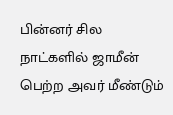பின்னர் சில நாட்களில் ஜாமீன் பெற்ற அவர் மீண்டும்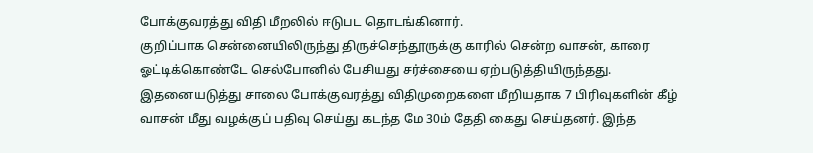போக்குவரத்து விதி மீறலில் ஈடுபட தொடங்கினார்.
குறிப்பாக சென்னையிலிருந்து திருச்செந்தூருக்கு காரில் சென்ற வாசன், காரை ஓட்டிக்கொண்டே செல்போனில் பேசியது சர்ச்சையை ஏற்படுத்தியிருந்தது. இதனையடுத்து சாலை போக்குவரத்து விதிமுறைகளை மீறியதாக 7 பிரிவுகளின் கீழ் வாசன் மீது வழக்குப் பதிவு செய்து கடந்த மே 30ம் தேதி கைது செய்தனர். இந்த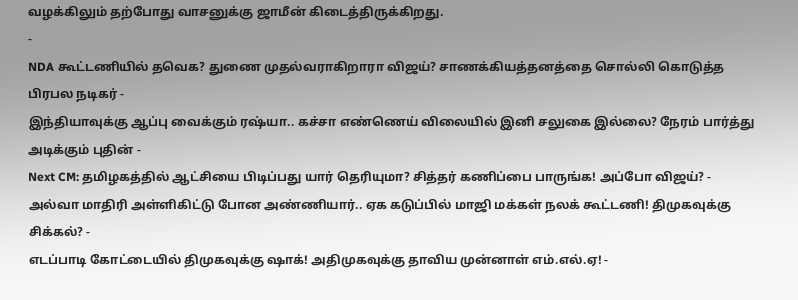வழக்கிலும் தற்போது வாசனுக்கு ஜாமீன் கிடைத்திருக்கிறது.
-
NDA கூட்டணியில் தவெக? துணை முதல்வராகிறாரா விஜய்? சாணக்கியத்தனத்தை சொல்லி கொடுத்த பிரபல நடிகர் -
இந்தியாவுக்கு ஆப்பு வைக்கும் ரஷ்யா.. கச்சா எண்ணெய் விலையில் இனி சலுகை இல்லை? நேரம் பார்த்து அடிக்கும் புதின் -
Next CM: தமிழகத்தில் ஆட்சியை பிடிப்பது யார் தெரியுமா? சித்தர் கணிப்பை பாருங்க! அப்போ விஜய்? -
அல்வா மாதிரி அள்ளிகிட்டு போன அண்ணியார்.. ஏக கடுப்பில் மாஜி மக்கள் நலக் கூட்டணி! திமுகவுக்கு சிக்கல்? -
எடப்பாடி கோட்டையில் திமுகவுக்கு ஷாக்! அதிமுகவுக்கு தாவிய முன்னாள் எம்.எல்.ஏ! -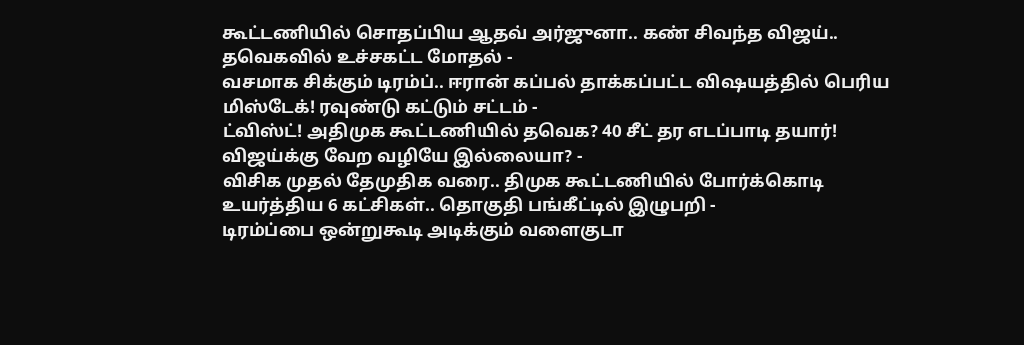கூட்டணியில் சொதப்பிய ஆதவ் அர்ஜுனா.. கண் சிவந்த விஜய்.. தவெகவில் உச்சகட்ட மோதல் -
வசமாக சிக்கும் டிரம்ப்.. ஈரான் கப்பல் தாக்கப்பட்ட விஷயத்தில் பெரிய மிஸ்டேக்! ரவுண்டு கட்டும் சட்டம் -
ட்விஸ்ட்! அதிமுக கூட்டணியில் தவெக? 40 சீட் தர எடப்பாடி தயார்! விஜய்க்கு வேற வழியே இல்லையா? -
விசிக முதல் தேமுதிக வரை.. திமுக கூட்டணியில் போர்க்கொடி உயர்த்திய 6 கட்சிகள்.. தொகுதி பங்கீட்டில் இழுபறி -
டிரம்ப்பை ஒன்றுகூடி அடிக்கும் வளைகுடா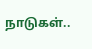நாடுகள்..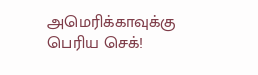அமெரிக்காவுக்கு பெரிய செக்!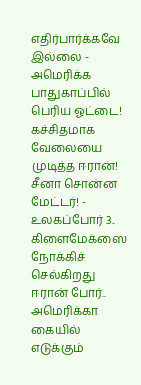எதிர்பார்க்கவே இல்லை -
அமெரிக்க பாதுகாப்பில் பெரிய ஓட்டை! கச்சிதமாக வேலையை முடித்த ஈரான்! சீனா சொன்ன மேட்டர்! -
உலகப்போர் 3.. கிளைமேக்ஸை நோக்கிச் செல்கிறது ஈரான் போர்.. அமெரிக்கா கையில் எடுக்கும்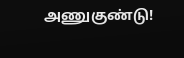அணுகுண்டு!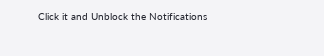Click it and Unblock the Notifications